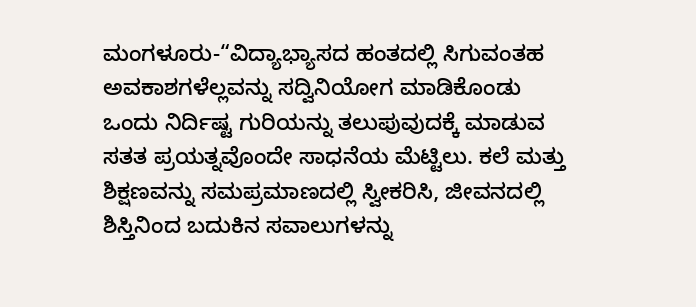ಮಂಗಳೂರು-“ವಿದ್ಯಾಭ್ಯಾಸದ ಹಂತದಲ್ಲಿ ಸಿಗುವಂತಹ ಅವಕಾಶಗಳೆಲ್ಲವನ್ನು ಸದ್ವಿನಿಯೋಗ ಮಾಡಿಕೊಂಡು ಒಂದು ನಿರ್ದಿಷ್ಟ ಗುರಿಯನ್ನು ತಲುಪುವುದಕ್ಕೆ ಮಾಡುವ ಸತತ ಪ್ರಯತ್ನವೊಂದೇ ಸಾಧನೆಯ ಮೆಟ್ಟಿಲು. ಕಲೆ ಮತ್ತು ಶಿಕ್ಷಣವನ್ನು ಸಮಪ್ರಮಾಣದಲ್ಲಿ ಸ್ವೀಕರಿಸಿ, ಜೀವನದಲ್ಲಿ ಶಿಸ್ತಿನಿಂದ ಬದುಕಿನ ಸವಾಲುಗಳನ್ನು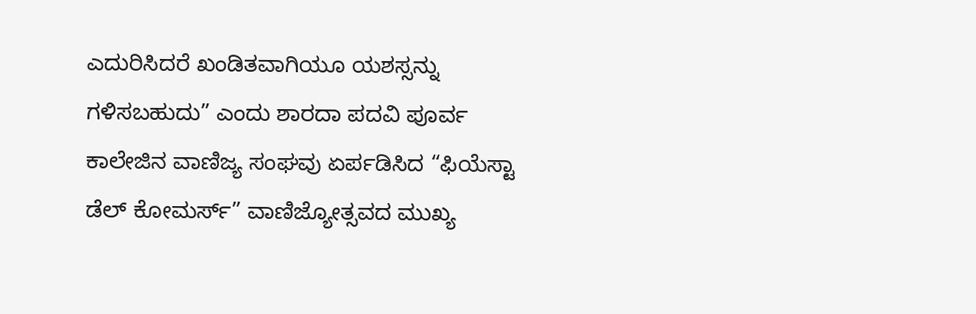ಎದುರಿಸಿದರೆ ಖಂಡಿತವಾಗಿಯೂ ಯಶಸ್ಸನ್ನು ಗಳಿಸಬಹುದು” ಎಂದು ಶಾರದಾ ಪದವಿ ಪೂರ್ವ ಕಾಲೇಜಿನ ವಾಣಿಜ್ಯ ಸಂಘವು ಏರ್ಪಡಿಸಿದ “ಫಿಯೆಸ್ಟಾ ಡೆಲ್ ಕೋಮರ್ಸ್” ವಾಣಿಜ್ಯೋತ್ಸವದ ಮುಖ್ಯ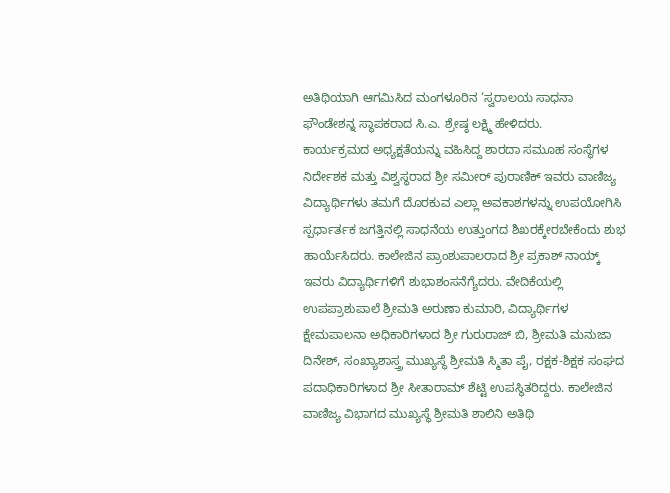ಅತಿಥಿಯಾಗಿ ಆಗಮಿಸಿದ ಮಂಗಳೂರಿನ ‘ಸ್ವರಾಲಯ ಸಾಧನಾ ಫೌಂಡೇಶನ್ನ ಸ್ಥಾಪಕರಾದ ಸಿ.ಎ. ಶ್ರೇಷ್ಠ ಲಕ್ಷ್ಮಿ ಹೇಳಿದರು.
ಕಾರ್ಯಕ್ರಮದ ಅಧ್ಯಕ್ಷತೆಯನ್ನು ವಹಿಸಿದ್ದ ಶಾರದಾ ಸಮೂಹ ಸಂಸ್ಥೆಗಳ ನಿರ್ದೇಶಕ ಮತ್ತು ವಿಶ್ವಸ್ಥರಾದ ಶ್ರೀ ಸಮೀರ್ ಪುರಾಣಿಕ್ ಇವರು ವಾಣಿಜ್ಯ ವಿದ್ಯಾರ್ಥಿಗಳು ತಮಗೆ ದೊರಕುವ ಎಲ್ಲಾ ಅವಕಾಶಗಳನ್ನು ಉಪಯೋಗಿಸಿ ಸ್ಪರ್ಧಾರ್ತಕ ಜಗತ್ತಿನಲ್ಲಿ ಸಾಧನೆಯ ಉತ್ತುಂಗದ ಶಿಖರಕ್ಕೇರಬೇಕೆಂದು ಶುಭ ಹಾರ್ಯೆಸಿದರು. ಕಾಲೇಜಿನ ಪ್ರಾಂಶುಪಾಲರಾದ ಶ್ರೀ ಪ್ರಕಾಶ್ ನಾಯ್ಕ್ ಇವರು ವಿದ್ಯಾರ್ಥಿಗಳಿಗೆ ಶುಭಾಶಂಸನೆಗ್ಯೆದರು. ವೇದಿಕೆಯಲ್ಲಿ ಉಪಪ್ರಾಶುಪಾಲೆ ಶ್ರೀಮತಿ ಅರುಣಾ ಕುಮಾರಿ, ವಿದ್ಯಾರ್ಥಿಗಳ ಕ್ಷೇಮಪಾಲನಾ ಅಧಿಕಾರಿಗಳಾದ ಶ್ರೀ ಗುರುರಾಜ್ ಬಿ, ಶ್ರೀಮತಿ ಮನುಜಾ ದಿನೇಶ್, ಸಂಖ್ಯಾಶಾಸ್ತ್ರ ಮುಖ್ಯಸ್ಥೆ ಶ್ರೀಮತಿ ಸ್ಮಿತಾ ಪೈ, ರಕ್ಷಕ-ಶಿಕ್ಷಕ ಸಂಘದ ಪದಾಧಿಕಾರಿಗಳಾದ ಶ್ರೀ ಸೀತಾರಾಮ್ ಶೆಟ್ಟಿ ಉಪಸ್ಥಿತರಿದ್ದರು. ಕಾಲೇಜಿನ ವಾಣಿಜ್ಯ ವಿಭಾಗದ ಮುಖ್ಯಸ್ಥೆ ಶ್ರೀಮತಿ ಶಾಲಿನಿ ಅತಿಥಿ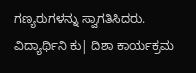ಗಣ್ಯರುಗಳನ್ನು ಸ್ವಾಗತಿಸಿದರು.
ವಿದ್ಯಾರ್ಥಿನಿ ಕು| ದಿಶಾ ಕಾರ್ಯಕ್ರಮ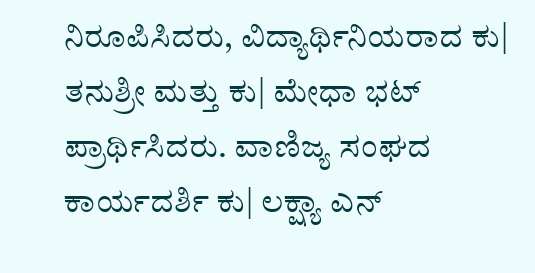ನಿರೂಪಿಸಿದರು, ವಿದ್ಯಾರ್ಥಿನಿಯರಾದ ಕು| ತನುಶ್ರೀ ಮತ್ತು ಕು| ಮೇಧಾ ಭಟ್ ಪ್ರಾರ್ಥಿಸಿದರು. ವಾಣಿಜ್ಯ ಸಂಘದ ಕಾರ್ಯದರ್ಶಿ ಕು| ಲಕ್ಷ್ಯಾ ಎನ್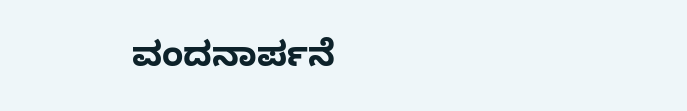ವಂದನಾರ್ಪನೆ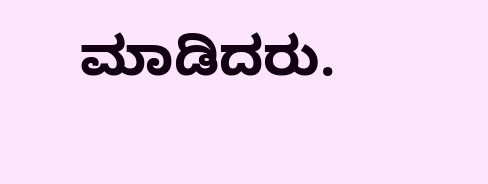ಮಾಡಿದರು.